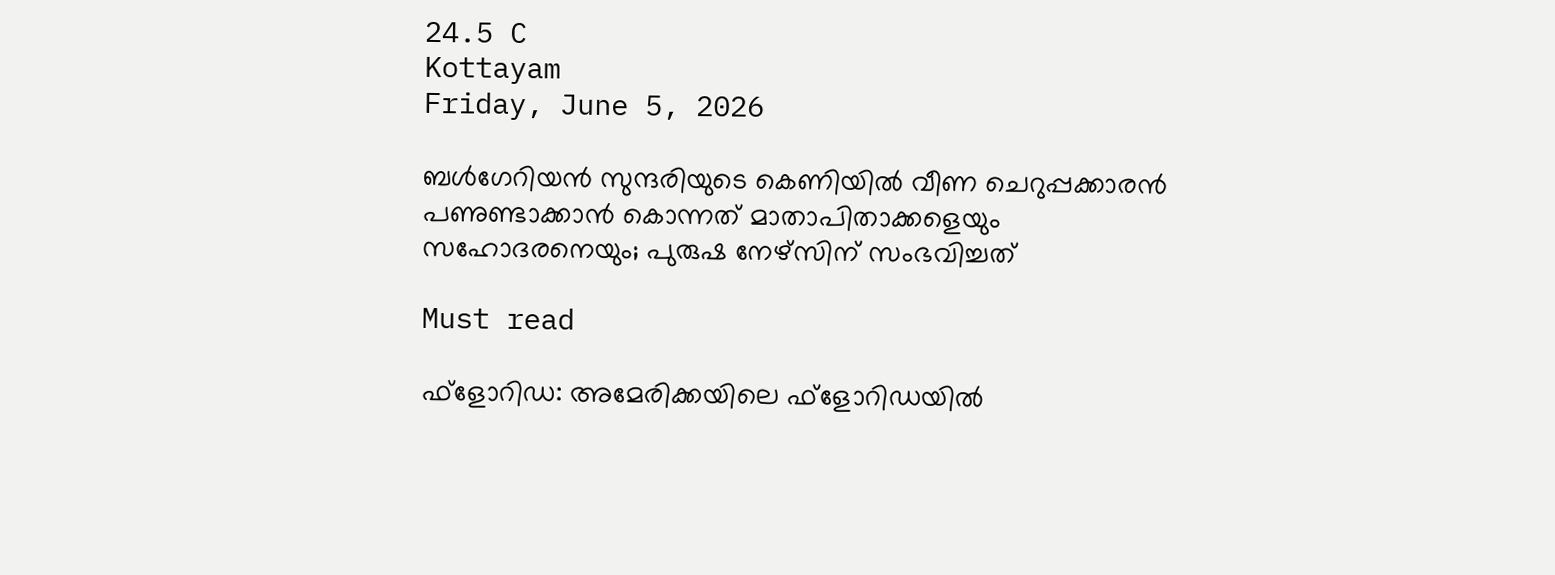24.5 C
Kottayam
Friday, June 5, 2026

ബള്‍ഗേറിയന്‍ സുന്ദരിയുടെ കെണിയില്‍ വീണ ചെറുപ്പക്കാരന്‍ പണുണ്ടാക്കാന്‍ കൊന്നത് മാതാപിതാക്കളെയും സഹോദരനെയും; പുരുഷ നേഴ്‌സിന് സംഭവിച്ചത്

Must read

ഫ്ളോറിഡ: അമേരിക്കയിലെ ഫ്ളോറിഡയില്‍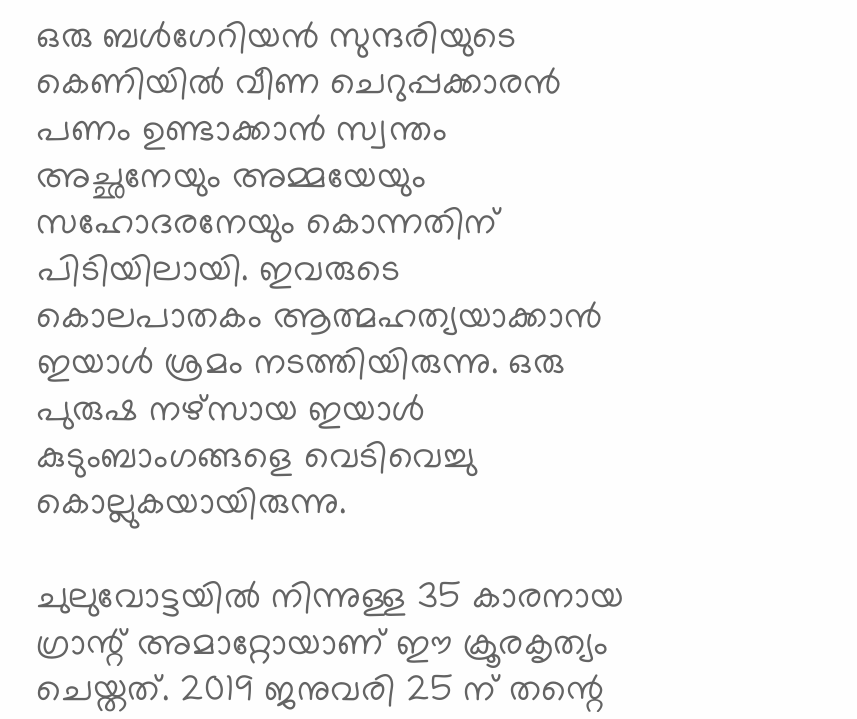ഒരു ബള്‍ഗേറിയന്‍ സുന്ദരിയുടെ കെണിയില്‍ വീണ ചെറുപ്പക്കാരന്‍ പണം ഉണ്ടാക്കാന്‍ സ്വന്തം അച്ഛനേയും അമ്മയേയും സഹോദരനേയും കൊന്നതിന് പിടിയിലായി. ഇവരുടെ കൊലപാതകം ആത്മഹത്യയാക്കാന്‍ ഇയാള്‍ ശ്രമം നടത്തിയിരുന്നു. ഒരു പുരുഷ നഴ്സായ ഇയാള്‍ കുടുംബാംഗങ്ങളെ വെടിവെച്ചു കൊല്ലുകയായിരുന്നു.

ചുലുവോട്ടയില്‍ നിന്നുള്ള 35 കാരനായ ഗ്രാന്റ് അമാറ്റോയാണ് ഈ ക്രൂരകൃത്യം ചെയ്തത്. 2019 ജനുവരി 25 ന് തന്റെ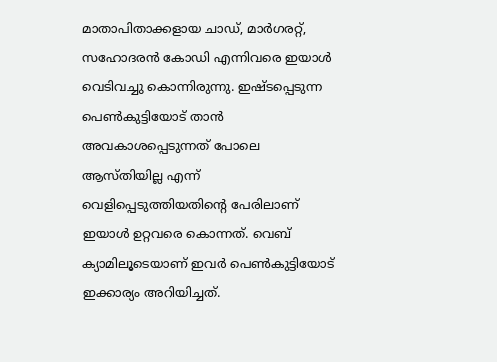മാതാപിതാക്കളായ ചാഡ്, മാര്‍ഗരറ്റ്, സഹോദരന്‍ കോഡി എന്നിവരെ ഇയാള്‍ വെടിവച്ചു കൊന്നിരുന്നു. ഇഷ്ടപ്പെടുന്ന പെണ്‍കുട്ടിയോട് താന്‍ അവകാശപ്പെടുന്നത് പോലെ ആസ്തിയില്ല എന്ന് വെളിപ്പെടുത്തിയതിന്റെ പേരിലാണ് ഇയാള്‍ ഉറ്റവരെ കൊന്നത്. വെബ് ക്യാമിലൂടെയാണ് ഇവര്‍ പെണ്‍കുട്ടിയോട് ഇക്കാര്യം അറിയിച്ചത്.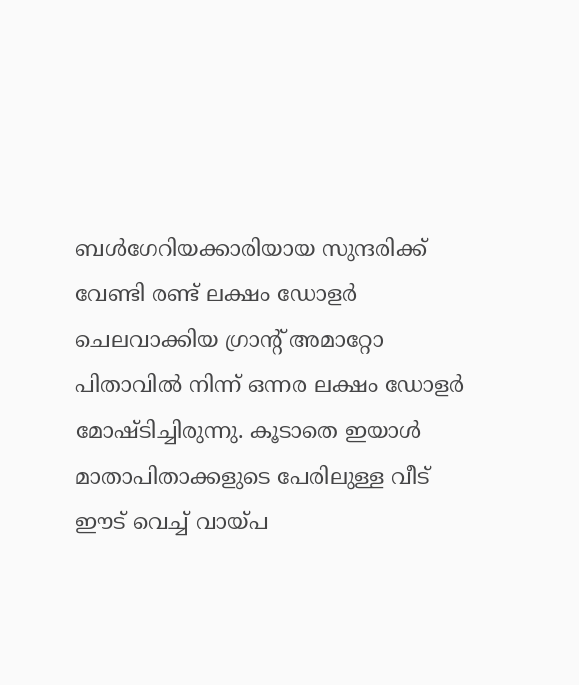ബള്‍ഗേറിയക്കാരിയായ സുന്ദരിക്ക് വേണ്ടി രണ്ട് ലക്ഷം ഡോളര്‍ ചെലവാക്കിയ ഗ്രാന്റ് അമാറ്റോ പിതാവില്‍ നിന്ന് ഒന്നര ലക്ഷം ഡോളര്‍ മോഷ്ടിച്ചിരുന്നു. കൂടാതെ ഇയാള്‍ മാതാപിതാക്കളുടെ പേരിലുള്ള വീട് ഈട് വെച്ച് വായ്പ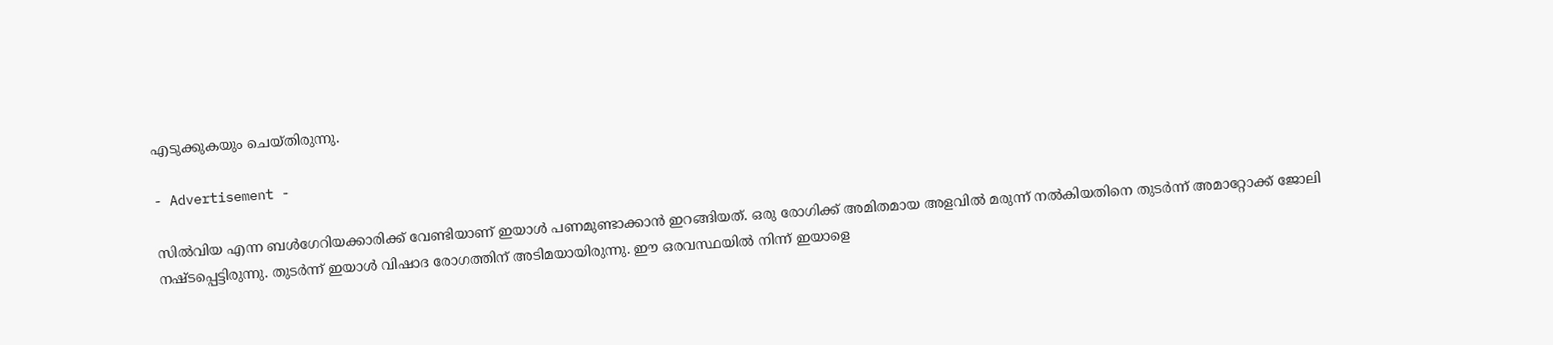എടുക്കുകയും ചെയ്തിരുന്നു.

- Advertisement -

സില്‍വിയ എന്ന ബള്‍ഗേറിയക്കാരിക്ക് വേണ്ടിയാണ് ഇയാള്‍ പണമുണ്ടാക്കാന്‍ ഇറങ്ങിയത്. ഒരു രോഗിക്ക് അമിതമായ അളവില്‍ മരുന്ന് നല്‍കിയതിനെ തുടര്‍ന്ന് അമാറ്റോക്ക് ജോലി നഷ്ടപ്പെട്ടിരുന്നു. തുടര്‍ന്ന് ഇയാള്‍ വിഷാദ രോഗത്തിന് അടിമയായിരുന്നു. ഈ ഒരവസ്ഥയില്‍ നിന്ന് ഇയാളെ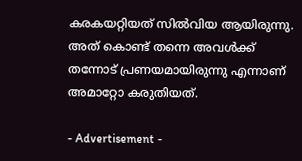കരകയറ്റിയത് സില്‍വിയ ആയിരുന്നു. അത് കൊണ്ട് തന്നെ അവള്‍ക്ക് തന്നോട് പ്രണയമായിരുന്നു എന്നാണ് അമാറ്റോ കരുതിയത്.

- Advertisement -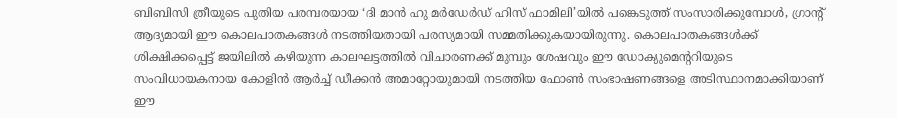ബിബിസി ത്രീയുടെ പുതിയ പരമ്പരയായ ‘ദി മാന്‍ ഹു മര്‍ഡേര്‍ഡ് ഹിസ് ഫാമിലി’യില്‍ പങ്കെടുത്ത് സംസാരിക്കുമ്പോള്‍, ഗ്രാന്റ് ആദ്യമായി ഈ കൊലപാതകങ്ങള്‍ നടത്തിയതായി പരസ്യമായി സമ്മതിക്കുകയായിരുന്നു. കൊലപാതകങ്ങള്‍ക്ക് ശിക്ഷിക്കപ്പെട്ട് ജയിലില്‍ കഴിയുന്ന കാലഘട്ടത്തില്‍ വിചാരണക്ക് മുമ്പും ശേഷവും ഈ ഡോക്യുമെന്ററിയുടെ സംവിധായകനായ കോളിന്‍ ആര്‍ച്ച് ഡീക്കന്‍ അമാറ്റോയുമായി നടത്തിയ ഫോണ്‍ സംഭാഷണങ്ങളെ അടിസ്ഥാനമാക്കിയാണ് ഈ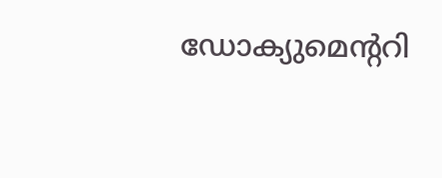ഡോക്യുമെന്ററി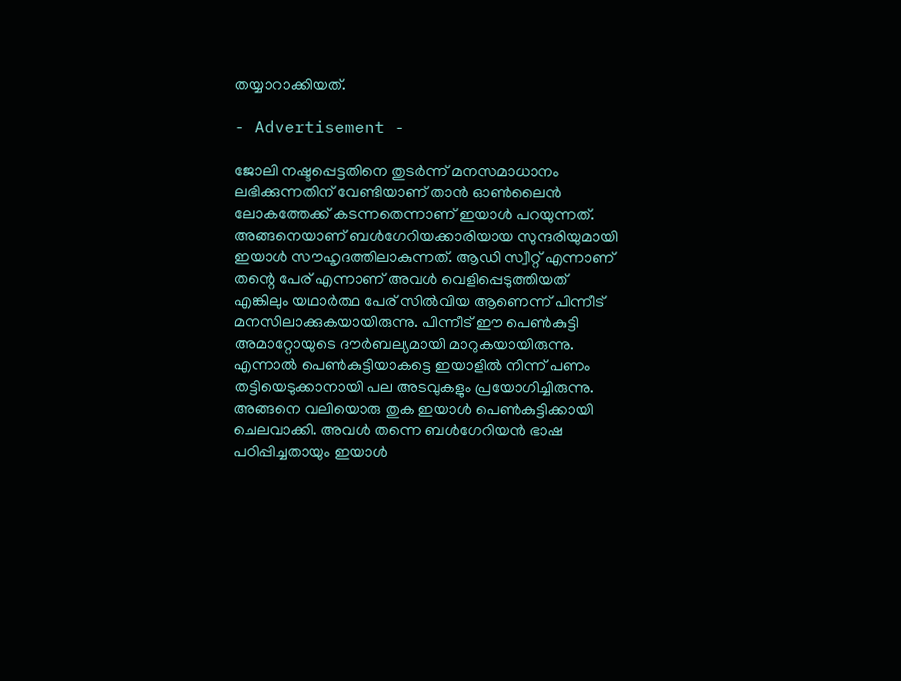തയ്യാറാക്കിയത്.

- Advertisement -

ജോലി നഷ്ടപ്പെട്ടതിനെ തുടര്‍ന്ന് മനസമാധാനം ലഭിക്കുന്നതിന് വേണ്ടിയാണ് താന്‍ ഓണ്‍ലൈന്‍ ലോകത്തേക്ക് കടന്നതെന്നാണ് ഇയാള്‍ പറയുന്നത്. അങ്ങനെയാണ് ബള്‍ഗേറിയക്കാരിയായ സുന്ദരിയുമായി ഇയാള്‍ സൗഹൃദത്തിലാകുന്നത്. ആഡി സ്വീറ്റ് എന്നാണ് തന്റെ പേര് എന്നാണ് അവള്‍ വെളിപ്പെടുത്തിയത് എങ്കിലും യഥാര്‍ത്ഥ പേര് സില്‍വിയ ആണെന്ന് പിന്നീട് മനസിലാക്കുകയായിരുന്നു. പിന്നീട് ഈ പെണ്‍കുട്ടി അമാറ്റോയുടെ ദൗര്‍ബല്യമായി മാറുകയായിരുന്നു. എന്നാല്‍ പെണ്‍കുട്ടിയാകട്ടെ ഇയാളില്‍ നിന്ന് പണം തട്ടിയെടുക്കാനായി പല അടവുകളും പ്രയോഗിച്ചിരുന്നു. അങ്ങനെ വലിയൊരു തുക ഇയാള്‍ പെണ്‍കുട്ടിക്കായി ചെലവാക്കി. അവള്‍ തന്നെ ബള്‍ഗേറിയന്‍ ഭാഷ പഠിപ്പിച്ചതായും ഇയാള്‍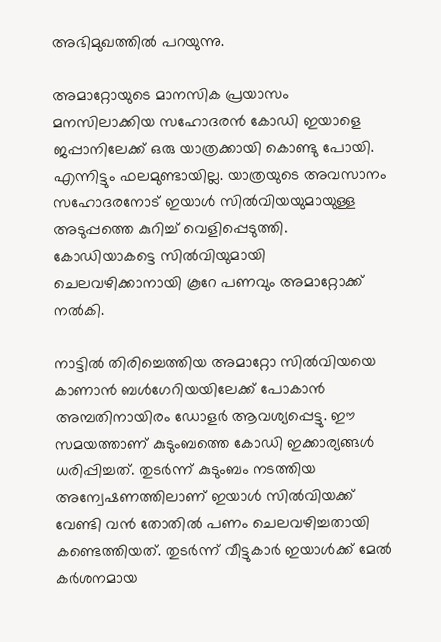അഭിമുഖത്തില്‍ പറയുന്നു.

അമാറ്റോയുടെ മാനസിക പ്രയാസം മനസിലാക്കിയ സഹോദരന്‍ കോഡി ഇയാളെ ജപ്പാനിലേക്ക് ഒരു യാത്രക്കായി കൊണ്ടു പോയി. എന്നിട്ടും ഫലമുണ്ടായില്ല. യാത്രയുടെ അവസാനം സഹോദരനോട് ഇയാള്‍ സില്‍വിയയുമായുള്ള അടുപ്പത്തെ കുറിച്ച് വെളിപ്പെടുത്തി. കോഡിയാകട്ടെ സില്‍വിയുമായി ചെലവഴിക്കാനായി കൂറേ പണവും അമാറ്റോക്ക് നല്‍കി.

നാട്ടില്‍ തിരിച്ചെത്തിയ അമാറ്റോ സില്‍വിയയെ കാണാന്‍ ബള്‍ഗേറിയയിലേക്ക് പോകാന്‍ അമ്പതിനായിരം ഡോളര്‍ ആവശ്യപ്പെട്ടു. ഈ സമയത്താണ് കുടുംബത്തെ കോഡി ഇക്കാര്യങ്ങള്‍ ധരിപ്പിച്ചത്. തുടര്‍ന്ന് കുടുംബം നടത്തിയ അന്വേഷണത്തിലാണ് ഇയാള്‍ സില്‍വിയക്ക് വേണ്ടി വന്‍ തോതില്‍ പണം ചെലവഴിച്ചതായി കണ്ടെത്തിയത്. തുടര്‍ന്ന് വീട്ടുകാര്‍ ഇയാള്‍ക്ക് മേല്‍ കര്‍ശനമായ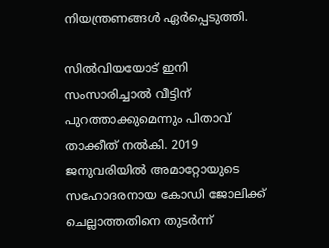നിയന്ത്രണങ്ങള്‍ ഏര്‍പ്പെടുത്തി.

സില്‍വിയയോട് ഇനി സംസാരിച്ചാല്‍ വീട്ടിന് പുറത്താക്കുമെന്നും പിതാവ് താക്കീത് നല്‍കി. 2019 ജനുവരിയില്‍ അമാറ്റോയുടെ സഹോദരനായ കോഡി ജോലിക്ക് ചെല്ലാത്തതിനെ തുടര്‍ന്ന്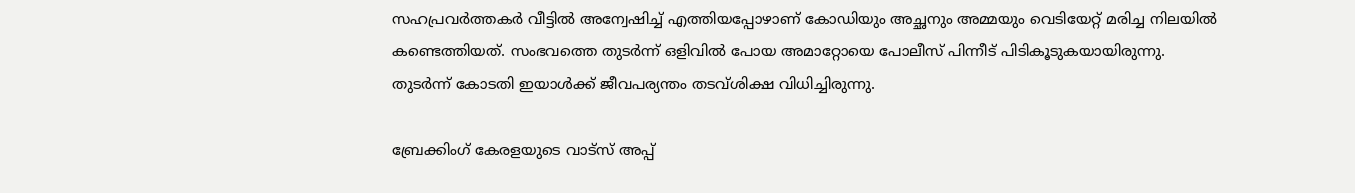സഹപ്രവര്‍ത്തകര്‍ വീട്ടില്‍ അന്വേഷിച്ച് എത്തിയപ്പോഴാണ് കോഡിയും അച്ഛനും അമ്മയും വെടിയേറ്റ് മരിച്ച നിലയില്‍ കണ്ടെത്തിയത്. സംഭവത്തെ തുടര്‍ന്ന് ഒളിവില്‍ പോയ അമാറ്റോയെ പോലീസ് പിന്നീട് പിടികൂടുകയായിരുന്നു. തുടര്‍ന്ന് കോടതി ഇയാള്‍ക്ക് ജീവപര്യന്തം തടവ്ശിക്ഷ വിധിച്ചിരുന്നു.

ബ്രേക്കിംഗ് കേരളയുടെ വാട്സ് അപ്പ്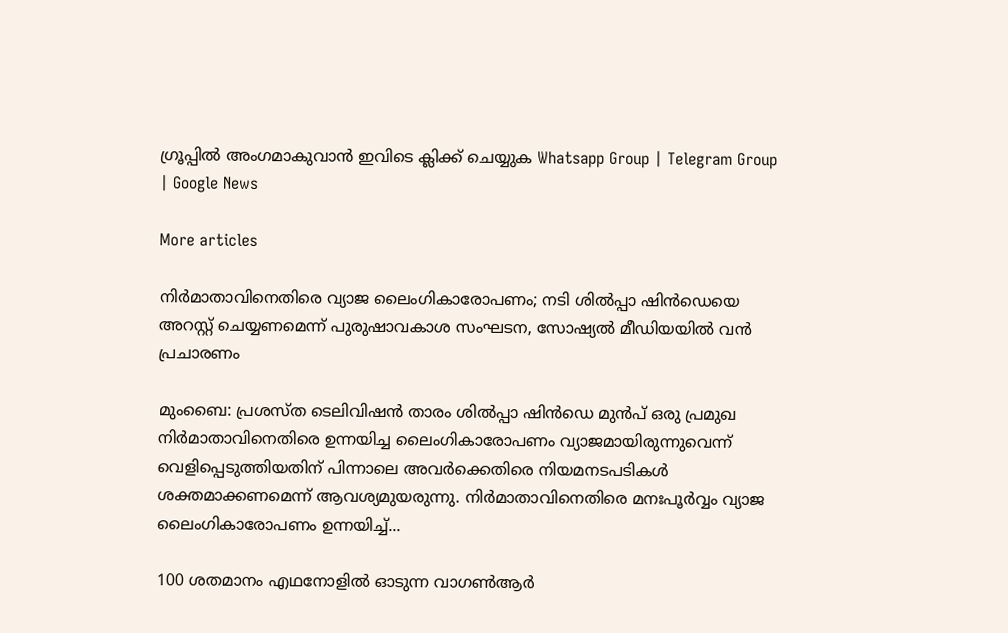ഗ്രൂപ്പിൽ അംഗമാകുവാൻ ഇവിടെ ക്ലിക്ക് ചെയ്യുക Whatsapp Group | Telegram Group | Google News

More articles

നിർമാതാവിനെതിരെ വ്യാജ ലൈംഗികാരോപണം; നടി ശിൽപ്പാ ഷിൻഡെയെ അറസ്റ്റ് ചെയ്യണമെന്ന് പുരുഷാവകാശ സംഘടന, സോഷ്യൽ മീഡിയയിൽ വൻ പ്രചാരണം

മുംബൈ: പ്രശസ്ത ടെലിവിഷൻ താരം ശിൽപ്പാ ഷിൻഡെ മുൻപ് ഒരു പ്രമുഖ നിർമാതാവിനെതിരെ ഉന്നയിച്ച ലൈംഗികാരോപണം വ്യാജമായിരുന്നുവെന്ന് വെളിപ്പെടുത്തിയതിന് പിന്നാലെ അവർക്കെതിരെ നിയമനടപടികൾ ശക്തമാക്കണമെന്ന് ആവശ്യമുയരുന്നു. നിർമാതാവിനെതിരെ മനഃപൂർവ്വം വ്യാജ ലൈംഗികാരോപണം ഉന്നയിച്ച്...

100 ശതമാനം എഥനോളിൽ ഓടുന്ന വാഗൺആർ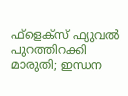ഫ്ളെക്സ് ഫ്യുവൽ പുറത്തിറക്കി മാരുതി; ഇന്ധന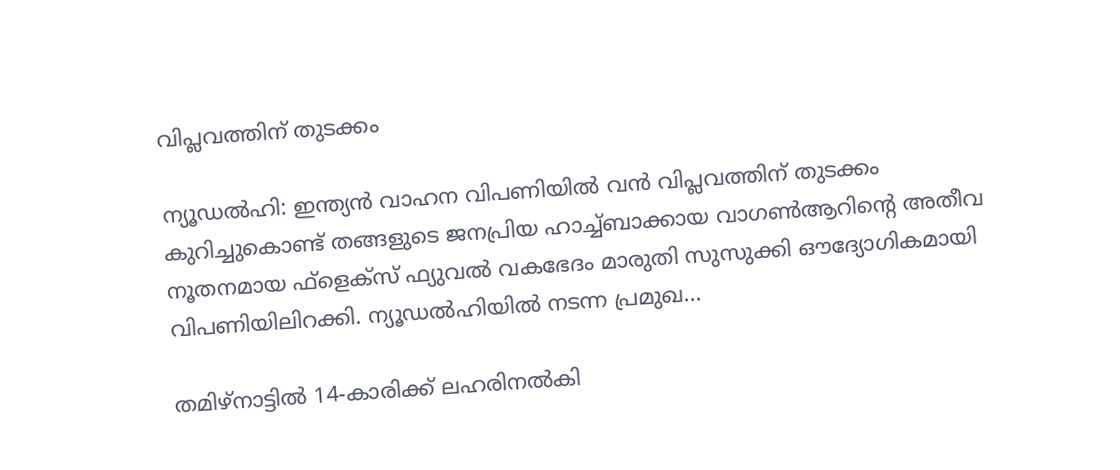വിപ്ലവത്തിന് തുടക്കം

ന്യൂഡൽഹി: ഇന്ത്യൻ വാഹന വിപണിയിൽ വൻ വിപ്ലവത്തിന് തുടക്കം കുറിച്ചുകൊണ്ട് തങ്ങളുടെ ജനപ്രിയ ഹാച്ച്ബാക്കായ വാഗൺആറിന്റെ അതീവ നൂതനമായ ഫ്‌ളെക്‌സ് ഫ്യുവൽ വകഭേദം മാരുതി സുസുക്കി ഔദ്യോഗികമായി വിപണിയിലിറക്കി. ന്യൂഡൽഹിയിൽ നടന്ന പ്രമുഖ...

തമിഴ്നാട്ടിൽ 14-കാരിക്ക് ലഹരിനൽകി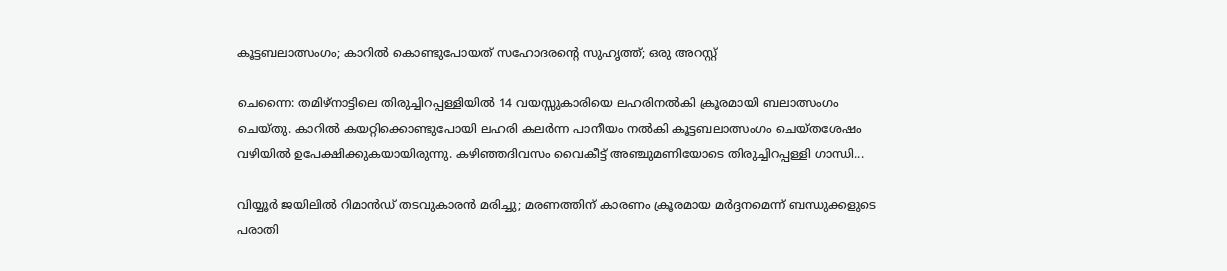കൂട്ടബലാത്സംഗം; കാറിൽ കൊണ്ടുപോയത് സഹോദരന്റെ സുഹൃത്ത്; ഒരു അറസ്റ്റ്

ചെന്നൈ: തമിഴ്നാട്ടിലെ തിരുച്ചിറപ്പള്ളിയിൽ 14 വയസ്സുകാരിയെ ലഹരിനൽകി ക്രൂരമായി ബലാത്സംഗം ചെയ്തു. കാറിൽ കയറ്റിക്കൊണ്ടുപോയി ലഹരി കലർന്ന പാനീയം നൽകി കൂട്ടബലാത്സംഗം ചെയ്തശേഷം വഴിയിൽ ഉപേക്ഷിക്കുകയായിരുന്നു. കഴിഞ്ഞദിവസം വൈകീട്ട് അഞ്ചുമണിയോടെ തിരുച്ചിറപ്പള്ളി ഗാന്ധി...

വിയ്യൂർ ജയിലിൽ റിമാൻഡ് തടവുകാരൻ മരിച്ചു; മരണത്തിന് കാരണം ക്രൂരമായ മർദ്ദനമെന്ന് ബന്ധുക്കളുടെ പരാതി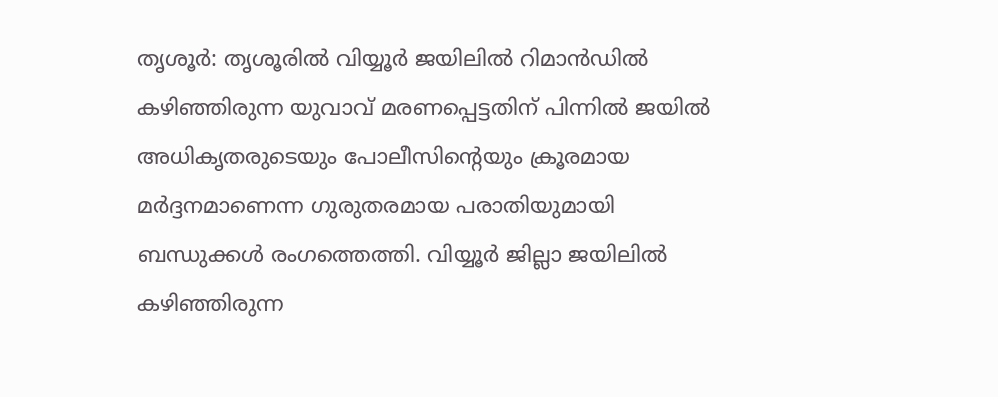തൃശൂർ: തൃശൂരിൽ വിയ്യൂർ ജയിലിൽ റിമാൻഡിൽ കഴിഞ്ഞിരുന്ന യുവാവ് മരണപ്പെട്ടതിന് പിന്നിൽ ജയിൽ അധികൃതരുടെയും പോലീസിന്റെയും ക്രൂരമായ മർദ്ദനമാണെന്ന ഗുരുതരമായ പരാതിയുമായി ബന്ധുക്കൾ രംഗത്തെത്തി. വിയ്യൂർ ജില്ലാ ജയിലിൽ കഴിഞ്ഞിരുന്ന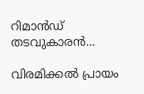റിമാൻഡ് തടവുകാരൻ...

വിരമിക്കൽ പ്രായം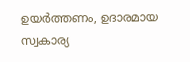ഉയർത്തണം, ഉദാരമായ സ്വകാര്യ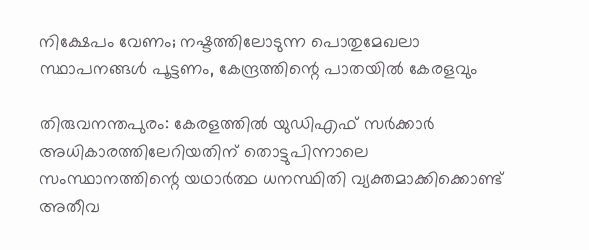നിക്ഷേപം വേണം; നഷ്ടത്തിലോടുന്ന പൊതുമേഖലാ സ്ഥാപനങ്ങള്‍ പൂട്ടണം, കേന്ദ്രത്തിന്റെ പാതയില്‍ കേരളവും

തിരുവനന്തപുരം: കേരളത്തിൽ യുഡിഎഫ് സർക്കാർ അധികാരത്തിലേറിയതിന് തൊട്ടുപിന്നാലെ സംസ്ഥാനത്തിന്റെ യഥാർത്ഥ ധനസ്ഥിതി വ്യക്തമാക്കിക്കൊണ്ട് അതീവ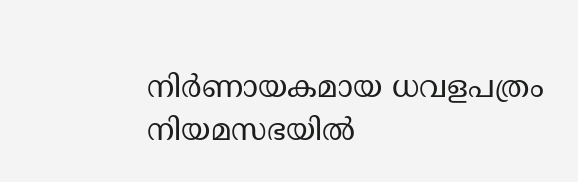നിർണായകമായ ധവളപത്രം നിയമസഭയിൽ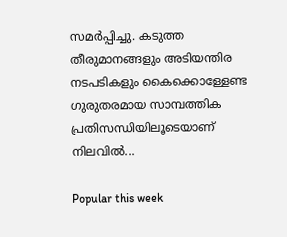സമർപ്പിച്ചു. കടുത്ത തീരുമാനങ്ങളും അടിയന്തിര നടപടികളും കൈക്കൊള്ളേണ്ട ഗുരുതരമായ സാമ്പത്തിക പ്രതിസന്ധിയിലൂടെയാണ് നിലവിൽ...

Popular this week